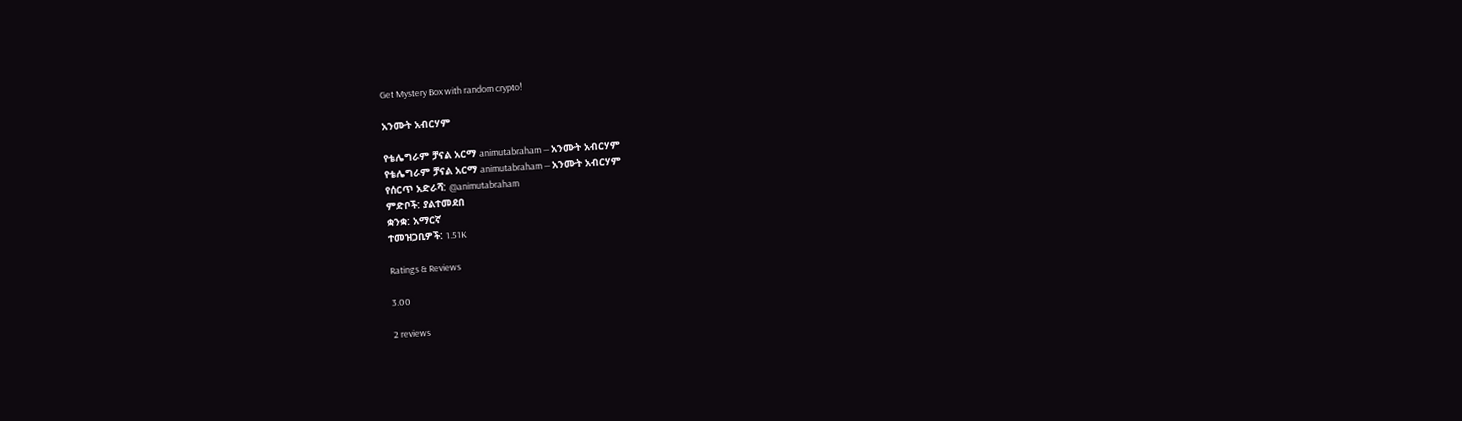Get Mystery Box with random crypto!

አንሙት አብርሃም

የቴሌግራም ቻናል አርማ animutabraham — አንሙት አብርሃም
የቴሌግራም ቻናል አርማ animutabraham — አንሙት አብርሃም
የሰርጥ አድራሻ: @animutabraham
ምድቦች: ያልተመደበ
ቋንቋ: አማርኛ
ተመዝጋቢዎች: 1.51K

Ratings & Reviews

3.00

2 reviews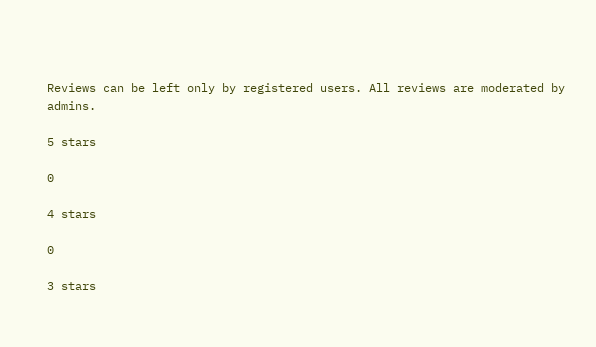Reviews can be left only by registered users. All reviews are moderated by admins.

5 stars

0

4 stars

0

3 stars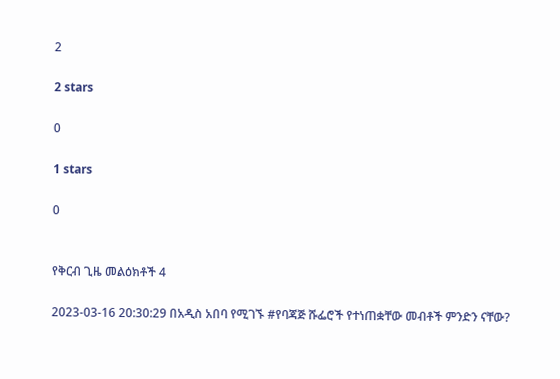2

2 stars

0

1 stars

0


የቅርብ ጊዜ መልዕክቶች 4

2023-03-16 20:30:29 በአዲስ አበባ የሚገኙ #የባጃጅ ሹፌሮች የተነጠቋቸው መብቶች ምንድን ናቸው?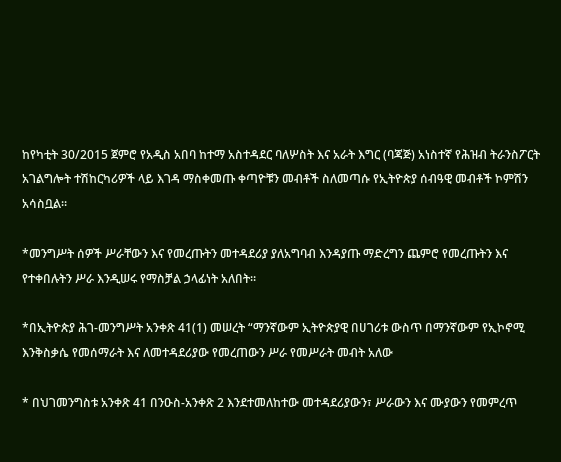ከየካቲት 30/2015 ጀምሮ የአዲስ አበባ ከተማ አስተዳደር ባለሦስት እና አራት እግር (ባጃጅ) አነስተኛ የሕዝብ ትራንስፖርት አገልግሎት ተሽከርካሪዎች ላይ እገዳ ማስቀመጡ ቀጣዮቹን መብቶች ስለመጣሱ የኢትዮጵያ ሰብዓዊ መብቶች ኮምሽን አሳስቧል።

*መንግሥት ሰዎች ሥራቸውን እና የመረጡትን መተዳደሪያ ያለአግባብ እንዳያጡ ማድረግን ጨምሮ የመረጡትን እና የተቀበሉትን ሥራ እንዲሠሩ የማስቻል ኃላፊነት አለበት።

*በኢትዮጵያ ሕገ-መንግሥት አንቀጽ 41(1) መሠረት “ማንኛውም ኢትዮጵያዊ በሀገሪቱ ውስጥ በማንኛውም የኢኮኖሚ እንቅስቃሴ የመሰማራት እና ለመተዳደሪያው የመረጠውን ሥራ የመሥራት መብት አለው

* በህገመንግስቱ አንቀጽ 41 በንዑስ-አንቀጽ 2 እንደተመለከተው መተዳደሪያውን፣ ሥራውን እና ሙያውን የመምረጥ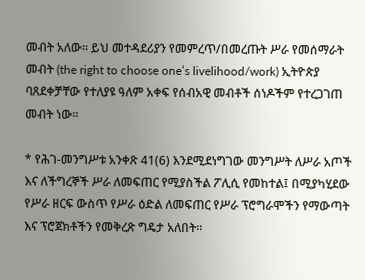መብት አለው። ይህ መተዳደሪያን የመምረጥ/በመረጡት ሥራ የመሰማራት መብት (the right to choose one’s livelihood/work) ኢትዮጵያ ባጸደቀቻቸው የተለያዩ ዓለም አቀፍ የሰብአዊ መብቶች ሰነዶችም የተረጋገጠ መብት ነው፡፡

* የሕገ-መንግሥቱ አንቀጽ 41(6) እንደሚደነግገው መንግሥት ለሥራ አጦች እና ለችግረኞች ሥራ ለመፍጠር የሚያስችል ፖሊሲ የመከተል፤ በሚያካሂደው የሥራ ዘርፍ ውስጥ የሥራ ዕድል ለመፍጠር የሥራ ፕሮግራሞችን የማውጣት እና ፕሮጀክቶችን የመቅረጽ ግዴታ አለበት።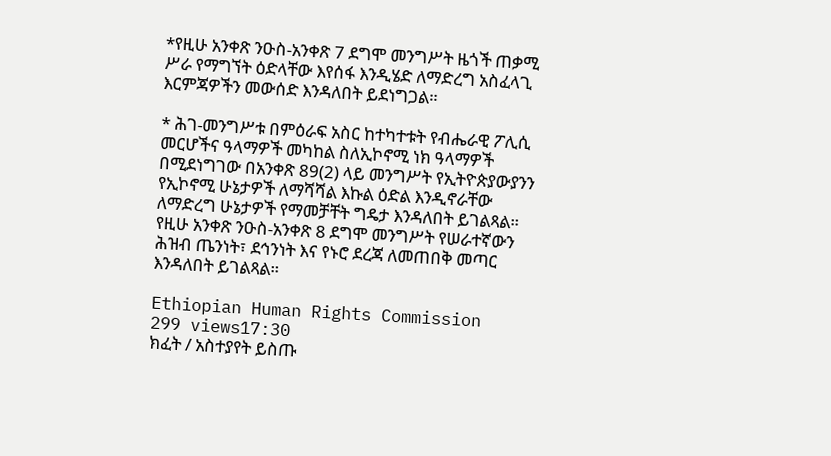*የዚሁ አንቀጽ ንዑስ-አንቀጽ 7 ደግሞ መንግሥት ዜጎች ጠቃሚ ሥራ የማግኘት ዕድላቸው እየሰፋ እንዲሄድ ለማድረግ አስፈላጊ እርምጃዎችን መውሰድ እንዳለበት ይደነግጋል።

* ሕገ-መንግሥቱ በምዕራፍ አስር ከተካተቱት የብሔራዊ ፖሊሲ መርሆችና ዓላማዎች መካከል ስለኢኮኖሚ ነክ ዓላማዎች በሚደነግገው በአንቀጽ 89(2) ላይ መንግሥት የኢትዮጵያውያንን የኢኮኖሚ ሁኔታዎች ለማሻሻል እኩል ዕድል እንዲኖራቸው ለማድረግ ሁኔታዎች የማመቻቸት ግዴታ እንዳለበት ይገልጻል። የዚሁ አንቀጽ ንዑስ-አንቀጽ 8 ደግሞ መንግሥት የሠራተኛውን ሕዝብ ጤንነት፣ ደኅንነት እና የኑሮ ደረጃ ለመጠበቅ መጣር እንዳለበት ይገልጻል።

Ethiopian Human Rights Commission
299 views17:30
ክፈት / አስተያየት ይስጡ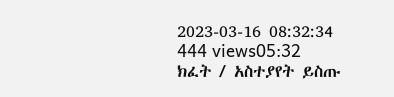2023-03-16 08:32:34
444 views05:32
ክፈት / አስተያየት ይስጡ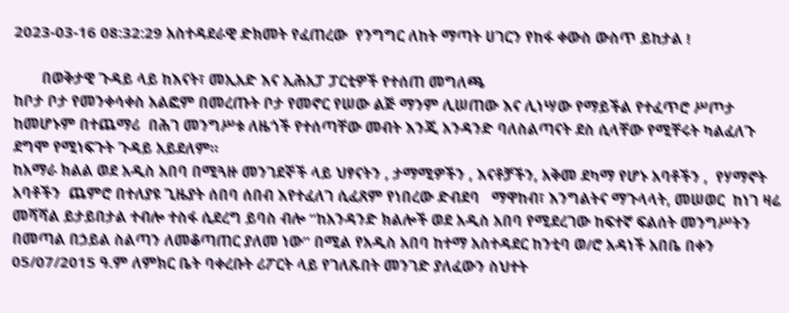2023-03-16 08:32:29 አስተዳደራዊ ድክመት የፈጠረው  የንግግር ለከት ማጣት ሀገርን የከፋ ቀውስ ውስጥ ይከታል !

       በወቅታዊ ጉዳይ ላይ ከእናት፣ መኢአድ እና ኢሕአፓ ፓርቲዎች የተሰጠ መግለጫ
ከቦታ ቦታ የመንቀሳቀስ አልፎም በመረጡት ቦታ የመኖር የሠው ልጅ ማንም ሊሠጠው እና ሊነሣው የማይችል የተፈጥሮ ሥጦታ   ከመሆኑም በተጨማሪ  በሕገ መንግሥቱ ለዜጎች የተሰጣቸው መብት እንጂ አንዳንድ ባለስልጣናት ደስ ሲላቸው የሚቸሩት ካልፈለጉ ደግሞ የሚነፍጉት ጉዳይ አይደለም።
ከአማራ ክልል ወደ አዲስ አበባ በሚጓዙ መንገደኞች ላይ ህፃናትን , ታማሚዎችን , እናቶቻችን, አቅመ ደካማ የሆኑ አባቶችን ,  የሃማኖት አባቶችን  ጨምሮ በተለያዩ ጊዜያት ሰበባ ሰበብ እየተፈለገ ሲፈጸም የነበረው ድብደባ   ማዋከብ፣ እንግልትና ማጉላላት, መሠወር  ከነገ ዛሬ መሻሻል ይታይበታል ተብሎ ተስፋ ሲደረግ ይባስ ብሎ “ከአንዳንድ ክልሎች ወደ አዲስ አበባ የሚደረገው ከፍተኛ ፍልሰት መንግሥትን በመጣል በኃይል ስልጣን ለመቆጣጠር ያለመ ነው” በሚል የአዲስ አበባ ከተማ አስተዳደር ከንቲባ ወ/ሮ አዳነች አበቤ በቀን 05/07/2015 ዓ.ም ለምክር ቤት ባቀረቡት ሪፖርት ላይ የገለጹበት መንገድ ያለፈውን ስህተት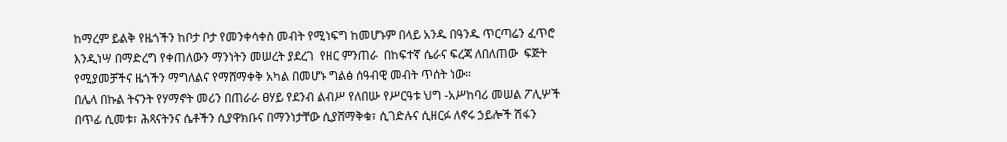ከማረም ይልቅ የዜጎችን ከቦታ ቦታ የመንቀሳቀስ መብት የሚነፍግ ከመሆኑም በላይ አንዱ በዓንዱ ጥርጣሬን ፈጥሮ እንዲነሣ በማድረግ የቀጠለውን ማንነትን መሠረት ያደረገ  የዘር ምንጠራ  በከፍተኛ ሴራና ፍረጃ ለበለጠው  ፍጅት የሚያመቻችና ዜጎችን ማግለልና የማሸማቀቅ አካል በመሆኑ ግልፅ ሰዓብዊ መብት ጥሰት ነው።
በሌላ በኩል ትናንት የሃማኖት መሪን በጠራራ ፀሃይ የደንብ ልብሥ የለበሡ የሥርዓቱ ህግ -አሥከባሪ መሠል ፖሊሦች  በጥፊ ሲመቱ፣ ሕጻናትንና ሴቶችን ሲያዋክቡና በማንነታቸው ሲያሸማቅቁ፣ ሲገድሉና ሲዘርፉ ለኖሩ ኃይሎች ሽፋን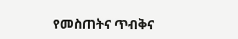የመስጠትና ጥብቅና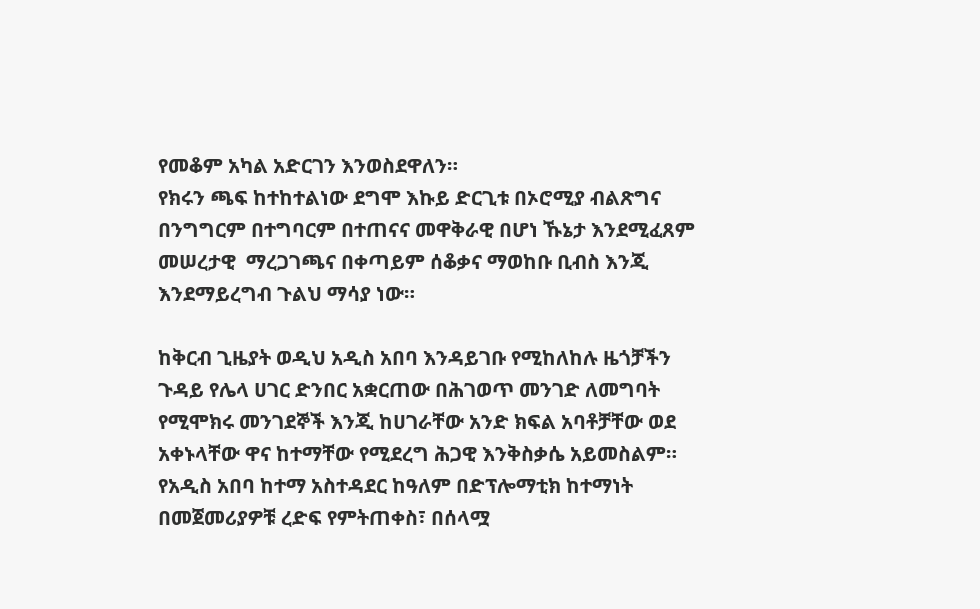የመቆም አካል አድርገን እንወስደዋለን።
የክሩን ጫፍ ከተከተልነው ደግሞ እኩይ ድርጊቱ በኦሮሚያ ብልጽግና በንግግርም በተግባርም በተጠናና መዋቅራዊ በሆነ ኹኔታ እንደሚፈጸም መሠረታዊ  ማረጋገጫና በቀጣይም ሰቆቃና ማወከቡ ቢብስ እንጂ እንደማይረግብ ጉልህ ማሳያ ነው።

ከቅርብ ጊዜያት ወዲህ አዲስ አበባ እንዳይገቡ የሚከለከሉ ዜጎቻችን ጉዳይ የሌላ ሀገር ድንበር አቋርጠው በሕገወጥ መንገድ ለመግባት የሚሞክሩ መንገደኞች እንጂ ከሀገራቸው አንድ ክፍል አባቶቻቸው ወደ አቀኑላቸው ዋና ከተማቸው የሚደረግ ሕጋዊ እንቅስቃሴ አይመስልም።
የአዲስ አበባ ከተማ አስተዳደር ከዓለም በድፕሎማቲክ ከተማነት በመጀመሪያዎቹ ረድፍ የምትጠቀስ፣ በሰላሟ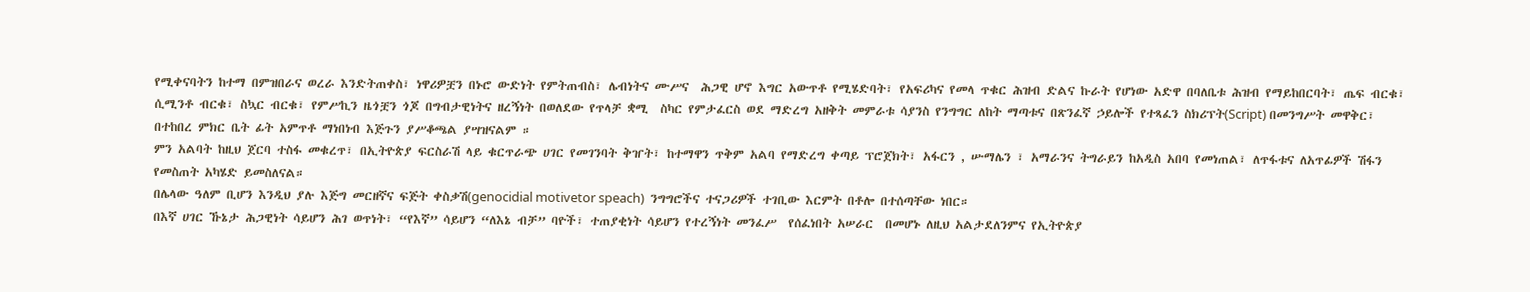የሚቀናባትን ከተማ በምዝበራና ወረራ እንድትጠቀስ፣ ነዋሪዎቿን በኑሮ ውድነት የምትጠብስ፣ ሌብነትና ሙሥና  ሕጋዊ ሆኖ እግር አውጥቶ የሚሄድባት፣ የአፍሪካና የመላ ጥቁር ሕዝብ ድልና ኩራት የሆነው አድዋ በባለቤቱ ሕዝብ የማይከበርባት፣ ጤፍ ብርቁ፣ ሲሚንቶ ብርቁ፣ ስኳር ብርቁ፣ የምሥኪን ዜጎቿን ጎጆ በግብታዊነትና ዘረኝነት በወለደው የጥላቻ ቋሚ  ስካር የምታፈርስ ወደ ማድረግ አዘቅት መምራቱ ሳያንስ የንግግር ለከት ማጣቱና በጽንፈኛ ኃይሎች የተጻፈን ስክሪፕት(Script) በመንግሥት መዋቅር፣ በተከበረ ምክር ቤት ፊት አምጥቶ ማነበነብ እጅጉን ያሥቆጫል ያሣዝናልም ።
ምን አልባት ከዚህ ጀርባ ተስፋ መቁረጥ፣ በኢትዮጵያ ፍርስራሽ ላይ ቁርጥራጭ ሀገር የመገንባት ቅዠት፣ ከተማዋን ጥቅም አልባ የማድረግ ቀጣይ ፕሮጀክት፣ አፋርን , ሡማሌን ፣ አማራንና ትግራይን ከአዲስ አበባ የመነጠል፣ ለጥፋቱና ለአጥፊዎች ሽፋን የመስጠት አካሄድ ይመስለናል።
በሌላው ዓለም ቢሆን እንዲህ ያሉ እጅግ መርዘኛና ፍጅት ቀስቃሽ(genocidial motivetor speach)  ንግግሮችና ተናጋሪዎች ተገቢው እርምት በቶሎ በተሰጣቸው ነበር።
በእኛ ሀገር ኹኔታ ሕጋዊነት ሳይሆን ሕገ ወጥነት፣ “የእኛ” ሳይሆን “ለእኔ ብቻ” ባዮች፣ ተጠያቂነት ሳይሆን የተረኝነት መንፈሥ  የሰፈነበት አሠራር  በመሆኑ ለዚህ አልታደለንምና የኢትዮጵያ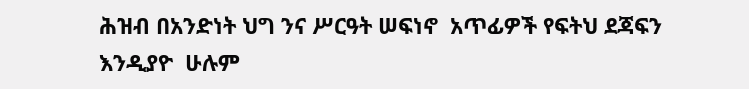ሕዝብ በአንድነት ህግ ንና ሥርዓት ሠፍነኖ  አጥፊዎች የፍትህ ደጃፍን እንዲያዮ  ሁሉም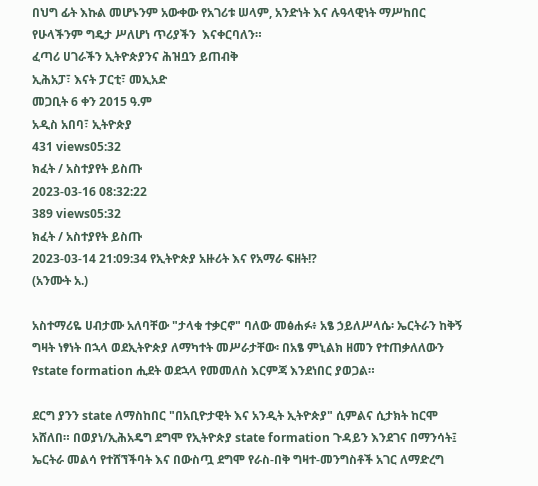በህግ ፊት እኩል መሆኑንም አውቀው የአገሪቱ ሠላም, አንድነት እና ሉዓላዊነት ማሥከበር የሁላችንም ግዴታ ሥለሆነ ጥሪያችን  እናቀርባለን።
ፈጣሪ ሀገራችን ኢትዮጵያንና ሕዝቧን ይጠብቅ
ኢሕአፓ፣ እናት ፓርቲ፣ መኢአድ
መጋቢት 6 ቀን 2015 ዓ.ም
አዲስ አበባ፣ ኢትዮጵያ
431 views05:32
ክፈት / አስተያየት ይስጡ
2023-03-16 08:32:22
389 views05:32
ክፈት / አስተያየት ይስጡ
2023-03-14 21:09:34 የኢትዮጵያ አዙሪት እና የአማራ ፍዘት!?
(አንሙት አ.)

አስተማሪዬ ሀብታሙ አለባቸው "ታላቁ ተቃርኖ" ባለው መፅሐፉ፥ አፄ ኃይለሥላሴ፡ ኤርትራን ከቅኝ ግዛት ነፃነት በኋላ ወደኢትዮጵያ ለማካተት መሥራታቸው፡ በአፄ ምኒልክ ዘመን የተጠቃለለውን የstate formation ሒደት ወደኋላ የመመለስ እርምጃ እንደነበር ያወጋል።

ደርግ ያንን state ለማስከበር "በአቢዮታዊት እና አንዲት ኢትዮጵያ" ሲምልና ሲታክት ከርሞ አሸለበ። በወያነ/ኢሕአዴግ ደግሞ የኢትዮጵያ state formation ጉዳይን እንደገና በማንሳት፤ ኤርትራ መልሳ የተሸኘችባት እና በውስጧ ደግሞ የራስ-በቅ ግዛተ-መንግስቶች አገር ለማድረግ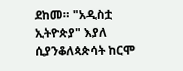ደከመ። "አዲስቷ ኢትዮጵያ" እያለ ሲያንቆለጳጵሳት ከርሞ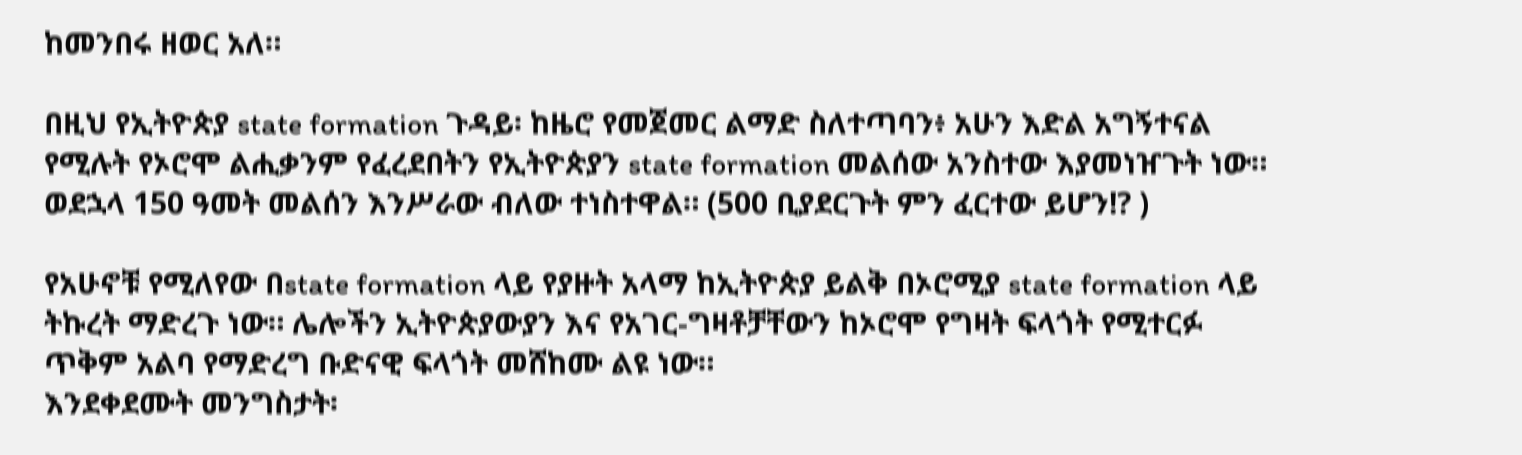ከመንበሩ ዘወር አለ።

በዚህ የኢትዮጵያ state formation ጉዳይ፡ ከዜሮ የመጀመር ልማድ ስለተጣባን፥ አሁን እድል አግኝተናል የሚሉት የኦሮሞ ልሒቃንም የፈረደበትን የኢትዮጵያን state formation መልሰው አንስተው እያመነዠጉት ነው። ወደኋላ 150 ዓመት መልሰን እንሥራው ብለው ተነስተዋል። (500 ቢያደርጉት ምን ፈርተው ይሆን!? )

የአሁኖቹ የሚለየው በstate formation ላይ የያዙት አላማ ከኢትዮጵያ ይልቅ በኦሮሚያ state formation ላይ ትኩረት ማድረጉ ነው። ሌሎችን ኢትዮጵያውያን እና የአገር-ግዛቶቻቸውን ከኦሮሞ የግዛት ፍላጎት የሚተርፉ ጥቅም አልባ የማድረግ ቡድናዊ ፍላጎት መሸከሙ ልዩ ነው።
እንደቀደሙት መንግስታት፡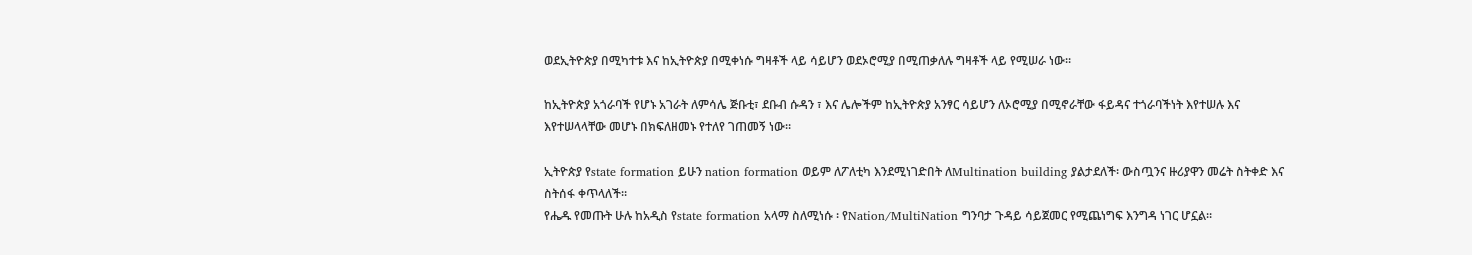ወደኢትዮጵያ በሚካተቱ እና ከኢትዮጵያ በሚቀነሱ ግዛቶች ላይ ሳይሆን ወደኦሮሚያ በሚጠቃለሉ ግዛቶች ላይ የሚሠራ ነው።

ከኢትዮጵያ አጎራባች የሆኑ አገራት ለምሳሌ ጅቡቲ፣ ደቡብ ሱዳን ፣ እና ሌሎችም ከኢትዮጵያ አንፃር ሳይሆን ለኦሮሚያ በሚኖራቸው ፋይዳና ተጎራባችነት እየተሠሉ እና እየተሠላላቸው መሆኑ በክፍለዘመኑ የተለየ ገጠመኝ ነው።

ኢትዮጵያ የstate formation ይሁን nation formation ወይም ለፖለቲካ እንደሚነገድበት ለMultination building ያልታደለች፡ ውስጧንና ዙሪያዋን መሬት ስትቀድ እና ስትሰፋ ቀጥላለች።
የሔዱ የመጡት ሁሉ ከአዲስ የstate formation አላማ ስለሚነሱ ፡ የNation/MultiNation ግንባታ ጉዳይ ሳይጀመር የሚጨነግፍ እንግዳ ነገር ሆኗል።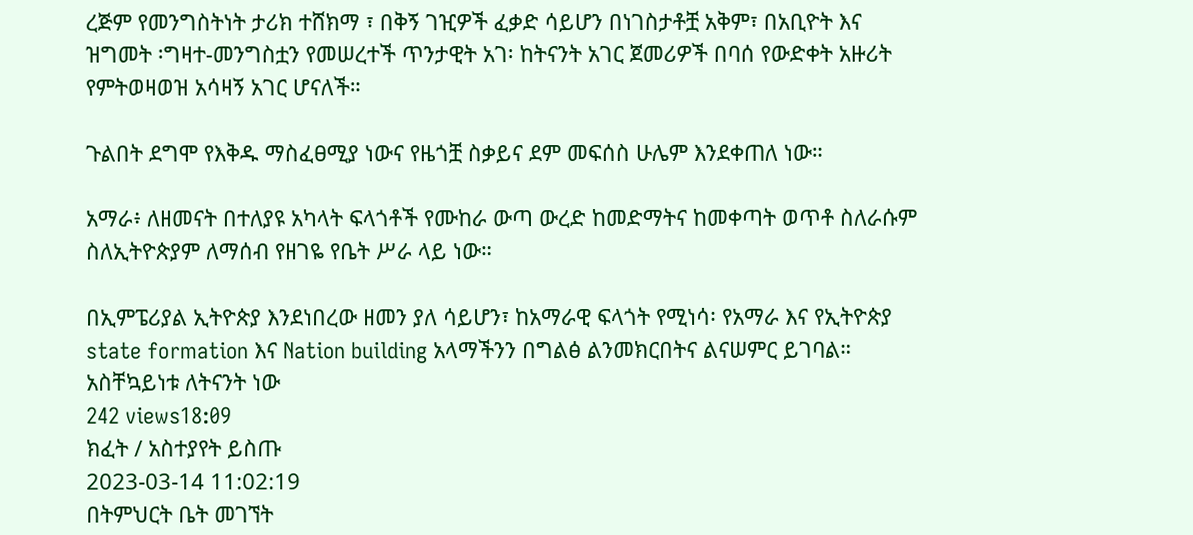ረጅም የመንግስትነት ታሪክ ተሸክማ ፣ በቅኝ ገዢዎች ፈቃድ ሳይሆን በነገስታቶቿ አቅም፣ በአቢዮት እና ዝግመት ፡ግዛተ-መንግስቷን የመሠረተች ጥንታዊት አገ፡ ከትናንት አገር ጀመሪዎች በባሰ የውድቀት አዙሪት የምትወዛወዝ አሳዛኝ አገር ሆናለች።

ጉልበት ደግሞ የእቅዱ ማስፈፀሚያ ነውና የዜጎቿ ስቃይና ደም መፍሰስ ሁሌም እንደቀጠለ ነው።

አማራ፥ ለዘመናት በተለያዩ አካላት ፍላጎቶች የሙከራ ውጣ ውረድ ከመድማትና ከመቀጣት ወጥቶ ስለራሱም ስለኢትዮጵያም ለማሰብ የዘገዬ የቤት ሥራ ላይ ነው።

በኢምፔሪያል ኢትዮጵያ እንደነበረው ዘመን ያለ ሳይሆን፣ ከአማራዊ ፍላጎት የሚነሳ፡ የአማራ እና የኢትዮጵያ state formation እና Nation building አላማችንን በግልፅ ልንመክርበትና ልናሠምር ይገባል።
አስቸኳይነቱ ለትናንት ነው
242 views18:09
ክፈት / አስተያየት ይስጡ
2023-03-14 11:02:19
በትምህርት ቤት መገኘት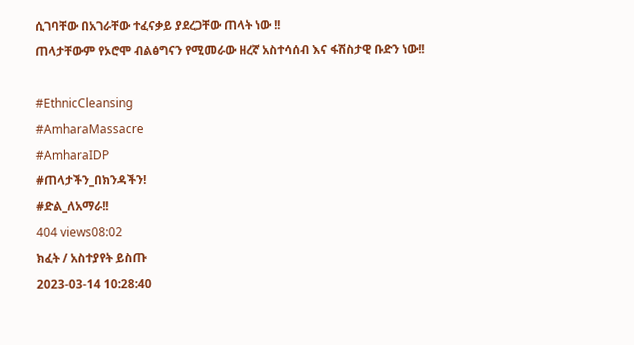ሲገባቸው በአገራቸው ተፈናቃይ ያደረጋቸው ጠላት ነው !!
ጠላታቸውም የኦሮሞ ብልፅግናን የሚመራው ዘረኛ አስተሳሰብ እና ፋሽስታዊ ቡድን ነው!!

#EthnicCleansing
#AmharaMassacre
#AmharaIDP
#ጠላታችን_በክንዳችን!
#ድል_ለአማራ!!
404 views08:02
ክፈት / አስተያየት ይስጡ
2023-03-14 10:28:40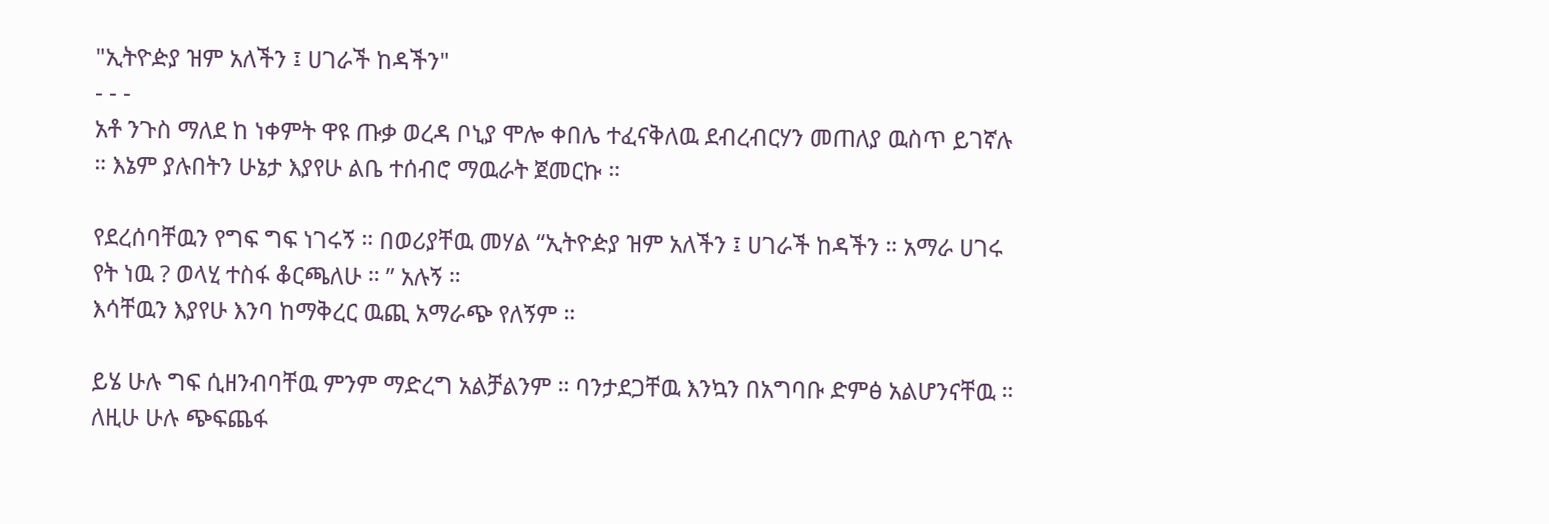"ኢትዮዽያ ዝም አለችን ፤ ሀገራች ከዳችን"
- - -
አቶ ንጉስ ማለደ ከ ነቀምት ዋዩ ጡቃ ወረዳ ቦኒያ ሞሎ ቀበሌ ተፈናቅለዉ ደብረብርሃን መጠለያ ዉስጥ ይገኛሉ ። እኔም ያሉበትን ሁኔታ እያየሁ ልቤ ተሰብሮ ማዉራት ጀመርኩ ።

የደረሰባቸዉን የግፍ ግፍ ነገሩኝ ። በወሪያቸዉ መሃል “ኢትዮዽያ ዝም አለችን ፤ ሀገራች ከዳችን ። አማራ ሀገሩ የት ነዉ ? ወላሂ ተስፋ ቆርጫለሁ ። ” አሉኝ ።
እሳቸዉን እያየሁ እንባ ከማቅረር ዉጪ አማራጭ የለኝም ።

ይሄ ሁሉ ግፍ ሲዘንብባቸዉ ምንም ማድረግ አልቻልንም ። ባንታደጋቸዉ እንኳን በአግባቡ ድምፅ አልሆንናቸዉ ። ለዚሁ ሁሉ ጭፍጨፋ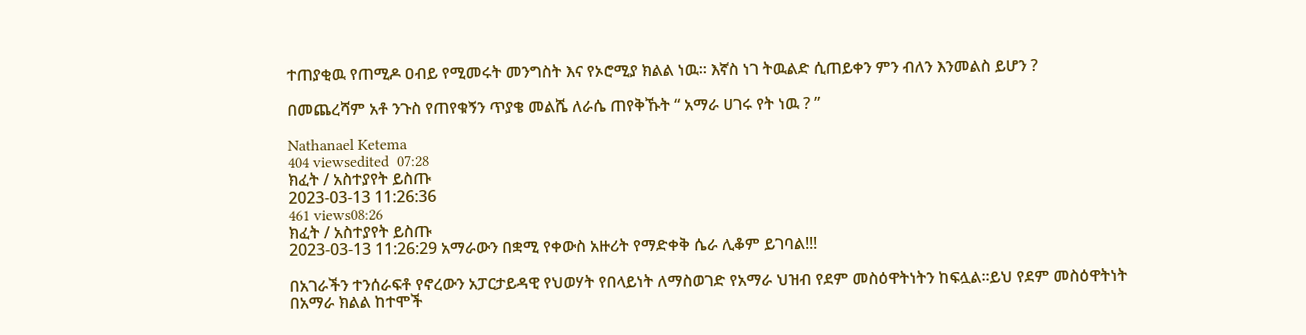ተጠያቂዉ የጠሚዶ ዐብይ የሚመሩት መንግስት እና የኦሮሚያ ክልል ነዉ። እኛስ ነገ ትዉልድ ሲጠይቀን ምን ብለን እንመልስ ይሆን ?

በመጨረሻም አቶ ንጉስ የጠየቁኝን ጥያቄ መልሼ ለራሴ ጠየቅኹት “ አማራ ሀገሩ የት ነዉ ? ”

Nathanael Ketema
404 viewsedited  07:28
ክፈት / አስተያየት ይስጡ
2023-03-13 11:26:36
461 views08:26
ክፈት / አስተያየት ይስጡ
2023-03-13 11:26:29 አማራውን በቋሚ የቀውስ አዙሪት የማድቀቅ ሴራ ሊቆም ይገባል!!!

በአገራችን ተንሰራፍቶ የኖረውን አፓርታይዳዊ የህወሃት የበላይነት ለማስወገድ የአማራ ህዝብ የደም መስዕዋትነትን ከፍሏል፡፡ይህ የደም መስዕዋትነት በአማራ ክልል ከተሞች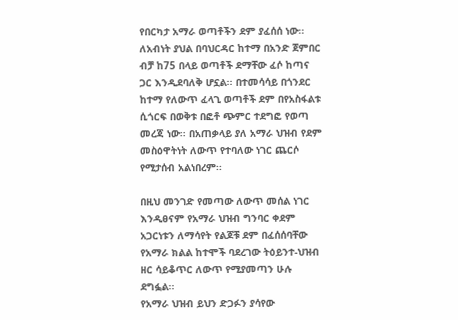የበርካታ አማራ ወጣቶችን ደም ያፈሰሰ ነው፡፡
ለአብነት ያህል በባህርዳር ከተማ በአንድ ጀምበር ብቻ ከ75 በላይ ወጣቶች ደማቸው ፈሶ ከጣና ጋር እንዲደባለቅ ሆኗል፡፡ በተመሳሳይ በጎንደር ከተማ የለውጥ ፈላጊ ወጣቶች ደም በየአስፋልቱ ሲጎርፍ በወቅቱ በፎቶ ጭምር ተደግፎ የወጣ መረጃ ነው፡፡ በአጠቃላይ ያለ አማራ ህዝብ የደም መስዕዋትነት ለውጥ የተባለው ነገር ጨርሶ የሚታሰብ አልነበረም፡፡

በዚህ መንገድ የመጣው ለውጥ መሰል ነገር እንዲፀናም የአማራ ህዝብ ግንባር ቀደም አጋርነቱን ለማሳየት የልጆቹ ደም በፈሰሰባቸው የአማራ ክልል ከተሞች ባደረገው ትዕይንተ-ህዝብ ዘር ሳይቆጥር ለውጥ የሚያመጣን ሁሉ ደግፏል፡፡
የአማራ ህዝብ ይህን ድጋፉን ያሳየው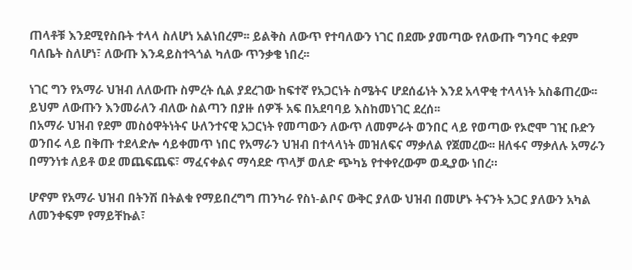ጠላቶቹ እንደሚየስቡት ተላላ ስለሆነ አልነበረም፡፡ ይልቅስ ለውጥ የተባለውን ነገር በደሙ ያመጣው የለውጡ ግንባር ቀደም ባለቤት ስለሆነ፣ ለውጡ እንዳይስተጓጎል ካለው ጥንቃቄ ነበረ፡፡

ነገር ግን የአማራ ህዝብ ለለውጡ ስምረት ሲል ያደረገው ከፍተኛ የአጋርነት ስሜትና ሆደሰፊነት እንደ አላዋቂ ተላላነት አስቆጠረው፡፡ ይህም ለውጡን እንመራለን ብለው ስልጣን በያዙ ሰዎች አፍ በአደባባይ እስከመነገር ደረሰ፡፡
በአማራ ህዝብ የደም መስዕዋትነትና ሁለንተናዊ አጋርነት የመጣውን ለውጥ ለመምራት ወንበር ላይ የወጣው የኦሮሞ ገዢ ቡድን ወንበሩ ላይ በቅጡ ተደላድሎ ሳይቀመጥ ነበር የአማራን ህዝብ በተላላነት መዝለፍና ማቃለል የጀመረው፡፡ ዘለፋና ማቃለሉ አማራን በማንነቱ ለይቶ ወደ መጨፍጨፍ፣ ማፈናቀልና ማሳደድ ጥላቻ ወለድ ጭካኔ የተቀየረውም ወዲያው ነበረ።

ሆኖም የአማራ ህዝብ በትንሽ በትልቁ የማይበረግግ ጠንካራ የስነ-ልቦና ውቅር ያለው ህዝብ በመሆኑ ትናንት አጋር ያለውን አካል ለመንቀፍም የማይቸኩል፣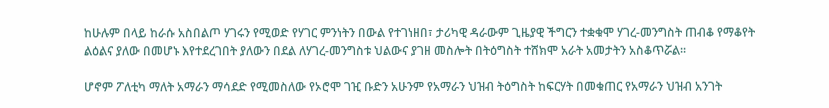ከሁሉም በላይ ከራሱ አስበልጦ ሃገሩን የሚወድ የሃገር ምንነትን በውል የተገነዘበ፣ ታሪካዊ ዳራውም ጊዜያዊ ችግርን ተቋቁሞ ሃገረ-መንግስት ጠብቆ የማቆየት ልዕልና ያለው በመሆኑ እየተደረገበት ያለውን በደል ለሃገረ-መንግስቱ ህልውና ያገዘ መስሎት በትዕግስት ተሸክሞ አራት አመታትን አስቆጥሯል፡፡

ሆኖም ፖለቲካ ማለት አማራን ማሳደድ የሚመስለው የኦሮሞ ገዢ ቡድን አሁንም የአማራን ህዝብ ትዕግስት ከፍርሃት በመቁጠር የአማራን ህዝብ አንገት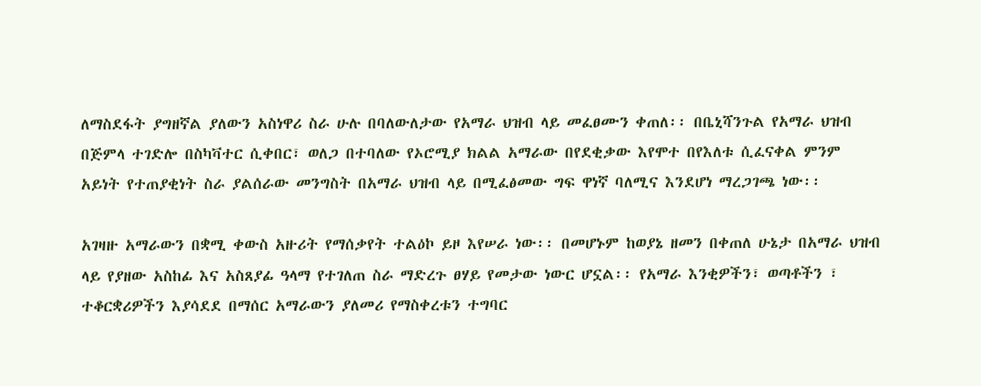ለማስደፋት ያግዘኛል ያለውን አስነዋሪ ስራ ሁሉ በባለውለታው የአማራ ህዝብ ላይ መፈፀሙን ቀጠለ፡፡ በቤኒሻንጉል የአማራ ህዝብ በጅምላ ተገድሎ በስካቫተር ሲቀበር፣ ወለጋ በተባለው የኦሮሚያ ክልል አማራው በየደቂቃው እየሞተ በየእለቱ ሲፈናቀል ምንም አይነት የተጠያቂነት ስራ ያልሰራው መንግስት በአማራ ህዝብ ላይ በሚፈፅመው ግፍ ዋነኛ ባለሚና እንደሆነ ማረጋገጫ ነው፡፡

አገዛዙ አማራውን በቋሚ ቀውስ አዙሪት የማሰቃየት ተልዕኮ ይዞ እየሠራ ነው፡፡ በመሆኑም ከወያኔ ዘመን በቀጠለ ሁኔታ በአማራ ህዝብ ላይ የያዘው አስከፊ እና አስጸያፊ ዓላማ የተገለጠ ስራ ማድረጉ ፀሃይ የመታው ነውር ሆኗል፡፡ የአማራ እንቂዎችን፣ ወጣቶችን ፣ ተቆርቋሪዎችን እያሳደደ በማሰር አማራውን ያለመሪ የማስቀረቱን ተግባር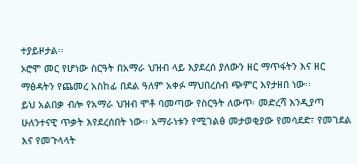ተያይዞታል፡፡
ኦሮሞ መር የሆነው ስርዓት በአማራ ህዝብ ላይ እያደረሰ ያለውን ዘር ማጥፋትን እና ዘር ማፅዳትን የጨመረ አስከፊ በደል ዓለም አቀፉ ማህበረሰብ ጭምር እየታዘበ ነው፡፡
ይህ አልበቃ ብሎ የአማራ ህዝብ ሞቶ ባመጣው የስርዓት ለውጥ፡ መድረሻ እንዲያጣ ሁለንተናዊ ጥቃት እየደረሰበት ነው፡፡ አማራነቱን የሚገልፅ መታወቂያው የመሳደድ፣ የመገደል እና የመጉላላት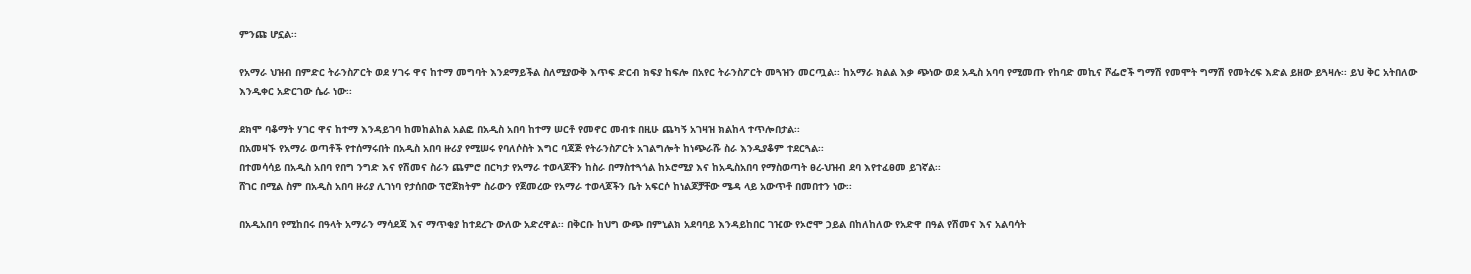ምንጩ ሆኗል፡፡

የአማራ ህዝብ በምድር ትራንስፖርት ወደ ሃገሩ ዋና ከተማ መግባት እንደማይችል ስለሚያውቅ እጥፍ ድርብ ክፍያ ከፍሎ በአየር ትራንስፖርት መጓዝን መርጧል፡፡ ከአማራ ክልል እቃ ጭነው ወደ አዲስ አባባ የሚመጡ የከባድ መኪና ሾፌሮች ግማሽ የመሞት ግማሽ የመትረፍ እድል ይዘው ይጓዛሉ፡፡ ይህ ቅር አትበለው እንዲቀር አድርገው ሴራ ነው፡፡

ደክሞ ባቆማት ሃገር ዋና ከተማ እንዳይገባ ከመከልከል አልፎ በአዲስ አበባ ከተማ ሠርቶ የመኖር መብቱ በዚሁ ጨካኝ አገዛዝ ክልከላ ተጥሎበታል፡፡
በአመዛኙ የአማራ ወጣቶች የተሰማሩበት በአዲስ አበባ ዙሪያ የሚሠሩ የባለሶስት እግር ባጃጅ የትራንስፖርት አገልግሎት ከነጭራሹ ስራ እንዲያቆም ተደርጓል፡፡
በተመሳሳይ በአዲስ አበባ የበግ ንግድ እና የሽመና ስራን ጨምሮ በርካታ የአማራ ተወላጆቸን ከስራ በማስተጓጎል ከኦሮሚያ እና ከአዲስአበባ የማስወጣት ፀረ-ህዝብ ደባ እየተፈፀመ ይገኛል፡፡
ሸገር በሚል ስም በአዲስ አበባ ዙሪያ ሊገነባ የታሰበው ፕሮጀክትም ስራውን የጀመረው የአማራ ተወላጆችን ቤት አፍርሶ ከነልጆቻቸው ሜዳ ላይ አውጥቶ በመበተን ነው፡፡

በአዲአበባ የሚከበሩ በዓላት አማራን ማሳደጃ እና ማጥቂያ ከተደረጉ ውለው አድረዋል፡፡ በቅርቡ ከህግ ውጭ በምኒልክ አደባባይ እንዳይከበር ገዢው የኦሮሞ ኃይል በከለከለው የአድዋ በዓል የሽመና እና አልባሳት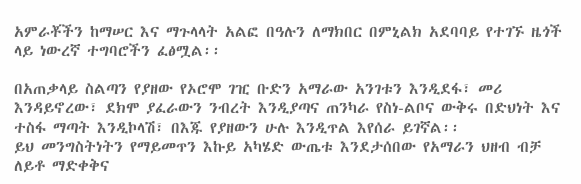አምራቾችን ከማሠር እና ማጉላላት አልፎ በዓሉን ለማክበር በምኒልክ አደባባይ የተገኙ ዜጎች ላይ ነውረኛ ተግባሮችን ፈፅሟል፡፡

በአጠቃላይ ስልጣን የያዘው የኦሮሞ ገዢ ቡድን አማራው አንገቱን እንዲደፋ፣ መሪ እንዳይኖረው፣ ደክሞ ያፈራውን ንብረት እንዲያጣና ጠንካራ የስነ-ልቦና ውቅሩ በድህነት እና ተስፋ ማጣት እንዲኮላሽ፣ በእጁ የያዘውን ሁሉ እንዲጥል እየሰራ ይገኛል፡፡
ይህ መንግስትነትን የማይመጥን እኩይ አካሄድ ውጤቱ እንደታሰበው የአማራን ህዘብ ብቻ ለይቶ ማድቀቅና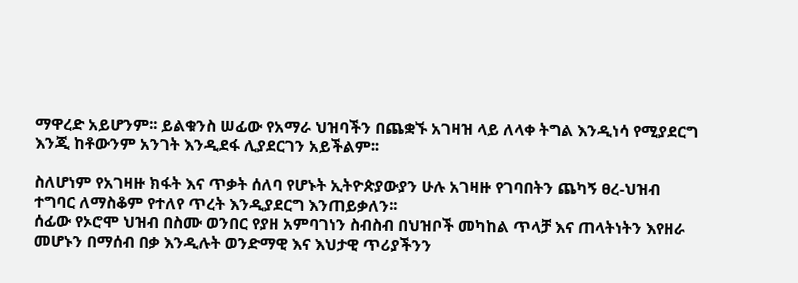ማዋረድ አይሆንም፡፡ ይልቁንስ ሠፊው የአማራ ህዝባችን በጨቋኙ አገዛዝ ላይ ለላቀ ትግል እንዲነሳ የሚያደርግ እንጂ ከቶውንም አንገት እንዲደፋ ሊያደርገን አይችልም፡፡

ስለሆነም የአገዛዙ ክፋት እና ጥቃት ሰለባ የሆኑት ኢትዮጵያውያን ሁሉ አገዛዙ የገባበትን ጨካኝ ፀረ-ህዝብ ተግባር ለማስቆም የተለየ ጥረት እንዲያደርግ እንጠይቃለን፡፡
ሰፊው የኦሮሞ ህዝብ በስሙ ወንበር የያዘ አምባገነን ስብስብ በህዝቦች መካከል ጥላቻ እና ጠላትነትን እየዘራ መሆኑን በማሰብ በቃ እንዲሉት ወንድማዊ እና እህታዊ ጥሪያችንን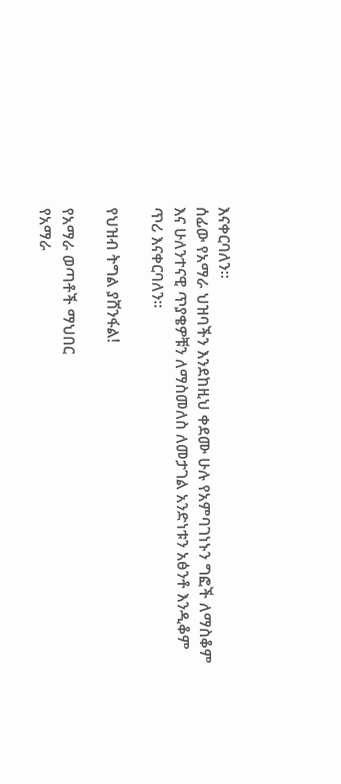እናቀርባለን፡፡
ሰፊው የአማራ ህዝባችን እንደከዚህ ቀደሙ ሁሉ የአምባገነኑን ግፎች ለማስቆም እና ሁለንተናዊ ጥያቄዎቹን ለማስመለስ ለመታገል አንድነቱን አፅንቶ እንዲቆም ጥሪ እናቀርባለን፡፡

የህዝብ ትግል ያሸንፋል!

የአማራ ወጣቶች ማህበር
የአማራ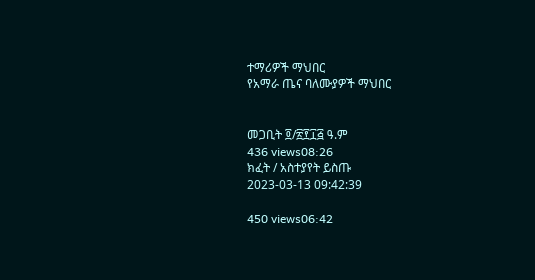ተማሪዎች ማህበር
የአማራ ጤና ባለሙያዎች ማህበር


መጋቢት ፬/፳፻፲፭ ዓ.ም
436 views08:26
ክፈት / አስተያየት ይስጡ
2023-03-13 09:42:39

450 views06:42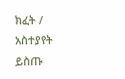ክፈት / አስተያየት ይስጡ